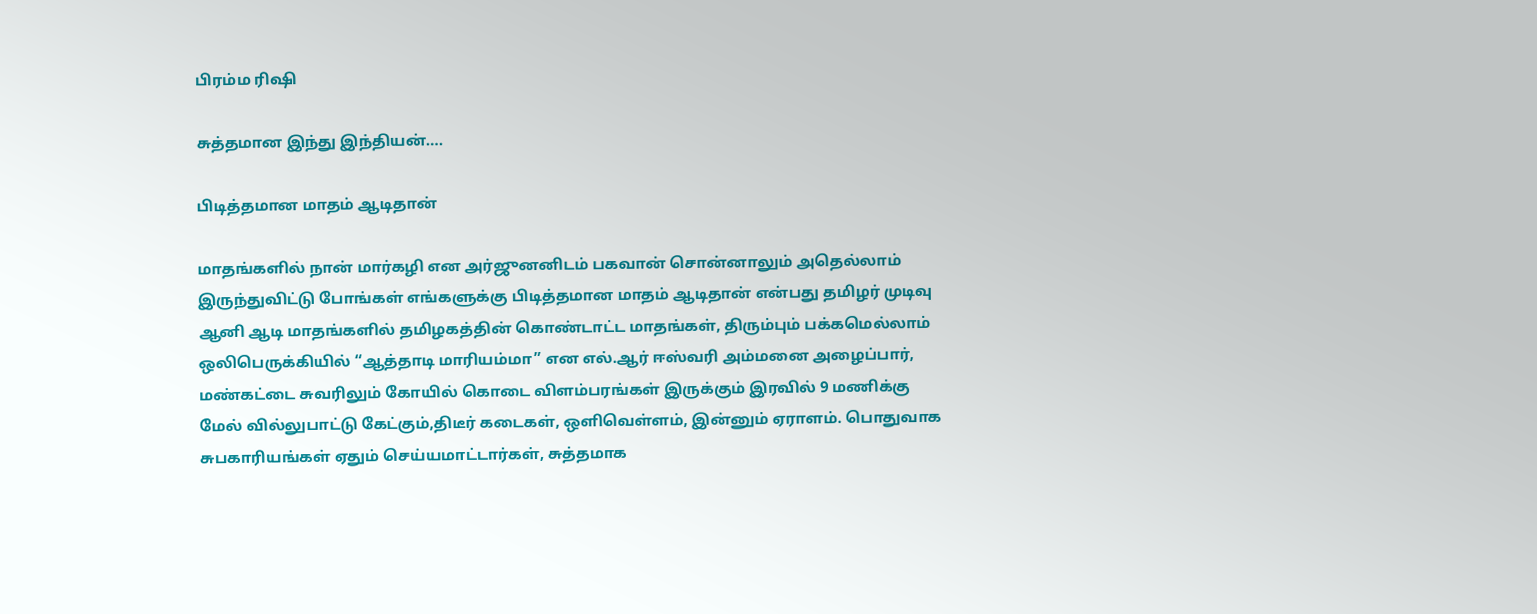பிரம்ம ரிஷி

சுத்தமான இந்து இந்தியன்….

பிடித்தமான மாதம் ஆடிதான்

மாதங்களில் நான் மார்கழி என அர்ஜுனனிடம் பகவான் சொன்னாலும் அதெல்லாம் இருந்துவிட்டு போங்கள் எங்களுக்கு பிடித்தமான மாதம் ஆடிதான் என்பது தமிழர் முடிவு ஆனி ஆடி மாதங்களில் தமிழகத்தின் கொண்டாட்ட மாதங்கள், திரும்பும் பக்கமெல்லாம் ஒலிபெருக்கியில் “ஆத்தாடி மாரியம்மா” என எல்.ஆர் ஈஸ்வரி அம்மனை அழைப்பார், மண்கட்டை சுவரிலும் கோயில் கொடை விளம்பரங்கள் இருக்கும் இரவில் 9 மணிக்கு மேல் வில்லுபாட்டு கேட்கும்,திடீர் கடைகள், ஒளிவெள்ளம், இன்னும் ஏராளம். பொதுவாக சுபகாரியங்கள் ஏதும் செய்யமாட்டார்கள், சுத்தமாக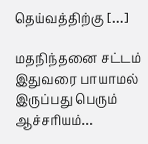தெய்வத்திற்கு […]

மதநிந்தனை சட்டம் இதுவரை பாயாமல் இருப்பது பெரும் ஆச்சரியம்…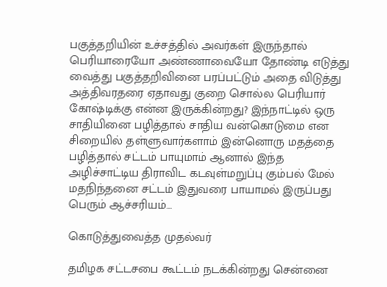பகுத்தறியின் உச்சத்தில் அவர்கள் இருந்தால் பெரியாரையோ அண்ணாவையோ தோண்டி எடுத்து வைத்து பகுத்தறிவினை பரப்பட்டும் அதை விடுத்து அத்திவரதரை ஏதாவது குறை சொல்ல பெரியார் கோஷ்டிக்கு என்ன இருக்கின்றது? இந்நாட்டில் ஒரு சாதியினை பழித்தால் சாதிய வன்கொடுமை என சிறையில் தள்ளுவார்களாம் இன்னொரு மதத்தை பழித்தால் சட்டம் பாயுமாம் ஆனால் இந்த அழிச்சாட்டிய திராவிட கடவுள்மறுப்பு கும்பல் மேல் மதநிந்தனை சட்டம் இதுவரை பாயாமல் இருப்பது பெரும் ஆச்சரியம்…

கொடுத்துவைத்த முதல்வர்

தமிழக சட்டசபை கூட்டம் நடக்கின்றது சென்னை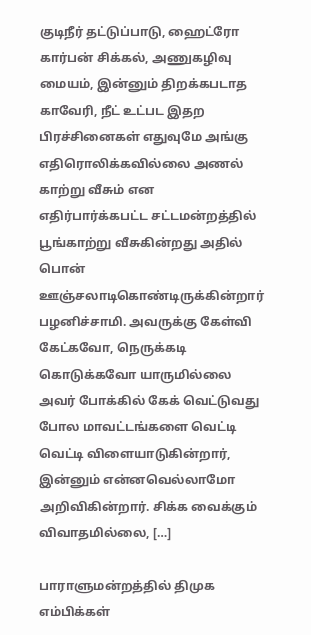குடிநீர் தட்டுப்பாடு, ஹைட்ரோ கார்பன் சிக்கல், அணுகழிவு மையம், இன்னும் திறக்கபடாத காவேரி, நீட் உட்பட இதற பிரச்சினைகள் எதுவுமே அங்கு எதிரொலிக்கவில்லை அணல் காற்று வீசும் என எதிர்பார்க்கபட்ட சட்டமன்றத்தில் பூங்காற்று வீசுகின்றது அதில் பொன் ஊஞ்சலாடிகொண்டிருக்கின்றார் பழனிச்சாமி. அவருக்கு கேள்வி கேட்கவோ, நெருக்கடி கொடுக்கவோ யாருமில்லை அவர் போக்கில் கேக் வெட்டுவது போல மாவட்டங்களை வெட்டி வெட்டி விளையாடுகின்றார், இன்னும் என்னவெல்லாமோ அறிவிகின்றார். சிக்க வைக்கும் விவாதமில்லை, […]

பாராளுமன்றத்தில் திமுக எம்பிக்கள்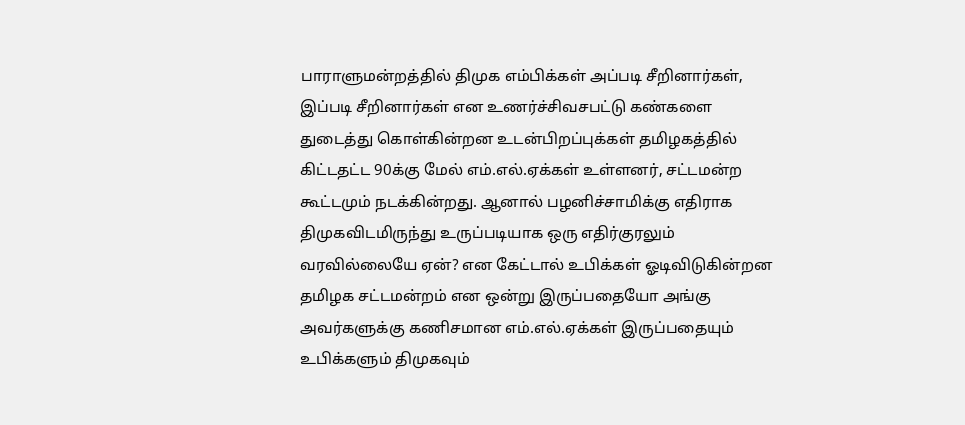பாராளுமன்றத்தில் திமுக எம்பிக்கள் அப்படி சீறினார்கள், இப்படி சீறினார்கள் என உணர்ச்சிவசபட்டு கண்களை துடைத்து கொள்கின்றன உடன்பிறப்புக்கள் தமிழகத்தில் கிட்டதட்ட 90க்கு மேல் எம்.எல்.ஏக்கள் உள்ளனர், சட்டமன்ற கூட்டமும் நடக்கின்றது. ஆனால் பழனிச்சாமிக்கு எதிராக திமுகவிடமிருந்து உருப்படியாக ஒரு எதிர்குரலும் வரவில்லையே ஏன்? என கேட்டால் உபிக்கள் ஓடிவிடுகின்றன‌ தமிழக சட்டமன்றம் என ஒன்று இருப்பதையோ அங்கு அவர்களுக்கு கணிசமான எம்.எல்.ஏக்கள் இருப்பதையும் உபிக்களும் திமுகவும்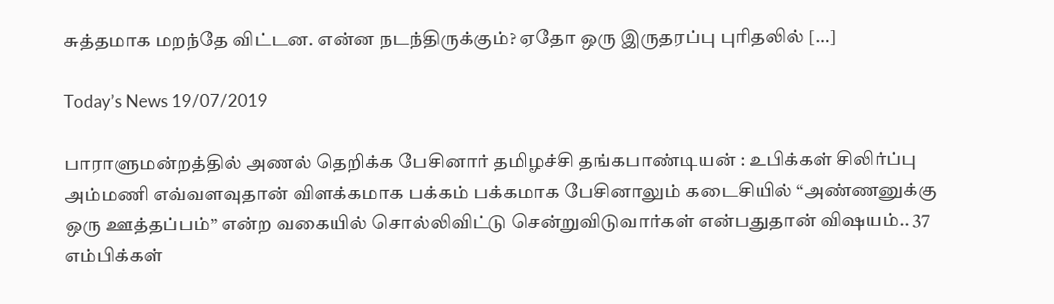சுத்தமாக மறந்தே விட்டன. என்ன நடந்திருக்கும்? ஏதோ ஒரு இருதரப்பு புரிதலில் […]

Today’s News 19/07/2019

பாராளுமன்றத்தில் அணல் தெறிக்க பேசினார் தமிழச்சி தங்கபாண்டியன் : உபிக்கள் சிலிர்ப்பு அம்மணி எவ்வளவுதான் விளக்கமாக பக்கம் பக்கமாக பேசினாலும் கடைசியில் “அண்ணனுக்கு ஒரு ஊத்தப்பம்” என்ற வகையில் சொல்லிவிட்டு சென்றுவிடுவார்கள் என்பதுதான் விஷயம்.. 37 எம்பிக்கள்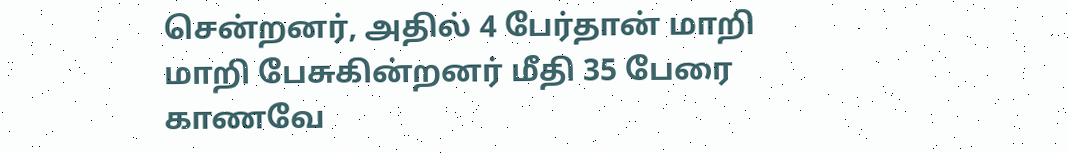சென்றனர், அதில் 4 பேர்தான் மாறி மாறி பேசுகின்றனர் மீதி 35 பேரை காணவே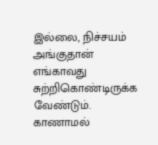இல்லை, நிச்சயம் அங்குதான் எங்காவது சுற்றிகொண்டிருக்க வேண்டும். காணாமல்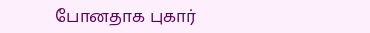போனதாக புகார்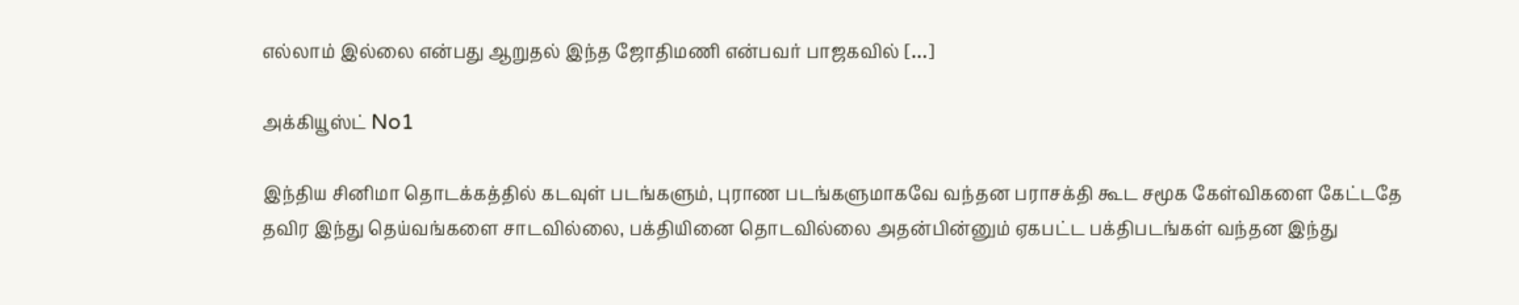எல்லாம் இல்லை என்பது ஆறுதல் இந்த‌ ஜோதிமணி என்பவர் பாஜகவில் […]

அக்கியூஸ்ட் No1

இந்திய சினிமா தொடக்கத்தில் கடவுள் படங்களும், புராண படங்களுமாகவே வந்தன‌ பராசக்தி கூட சமூக கேள்விகளை கேட்டதே தவிர இந்து தெய்வங்களை சாடவில்லை, பக்தியினை தொடவில்லை அதன்பின்னும் ஏகபட்ட பக்திபடங்கள் வந்தன‌ இந்து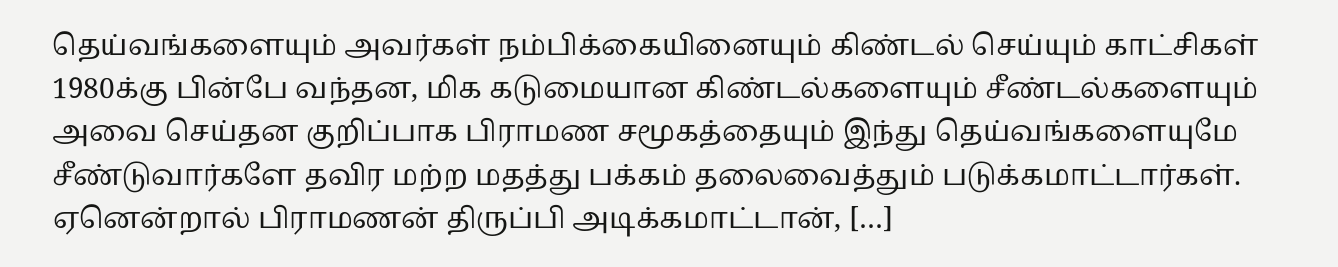தெய்வங்களையும் அவர்கள் நம்பிக்கையினையும் கிண்டல் செய்யும் காட்சிகள் 1980க்கு பின்பே வந்தன, மிக கடுமையான கிண்டல்களையும் சீண்டல்களையும் அவை செய்தன‌ குறிப்பாக பிராமண சமூகத்தையும் இந்து தெய்வங்களையுமே சீண்டுவார்களே தவிர மற்ற மதத்து பக்கம் தலைவைத்தும் படுக்கமாட்டார்கள். ஏனென்றால் பிராமணன் திருப்பி அடிக்கமாட்டான், […]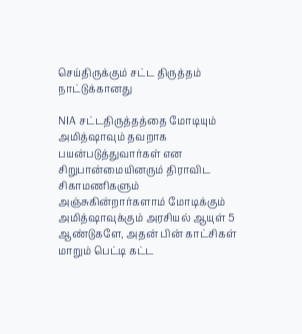செய்திருக்கும் சட்ட திருத்தம் நாட்டுக்கானது

NIA சட்டதிருத்தத்தை மோடியும் அமித்ஷாவும் தவறாக பயன்படுத்துவார்கள் என சிறுபான்மையினரும் திராவிட சிகாமணிகளும் அஞ்சுகின்றார்களாம் மோடிக்கும் அமித்ஷாவுக்கும் அரசியல் ஆயுள் 5 ஆண்டுகளே, அதன் பின் காட்சிகள் மாறும் பெட்டி கட்ட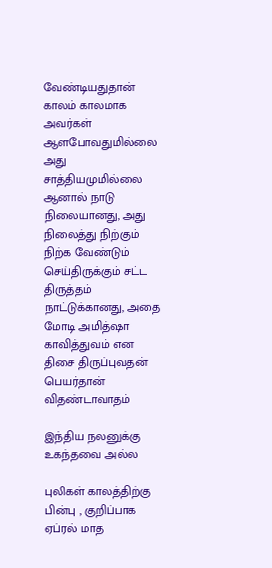வேண்டியதுதான் காலம் காலமாக அவர்கள் ஆளபோவதுமில்லை அது சாத்தியமுமில்லை ஆனால் நாடு நிலையானது, அது நிலைத்து நிற்கும் நிற்க வேண்டும் செய்திருக்கும் சட்ட திருத்தம் நாட்டுக்கானது, அதை மோடி அமித்ஷா காவித்துவம் என திசை திருப்புவதன் பெயர்தான் விதண்டாவாதம்

இந்திய நலனுக்கு உகந்தவை அல்ல

புலிகள் காலத்திற்கு பின்பு , குறிப்பாக ஏப்ரல் மாத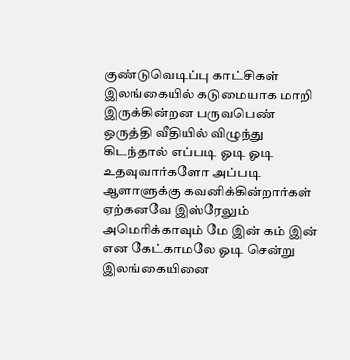குண்டுவெடிப்பு காட்சிகள் இலங்கையில் கடுமையாக மாறி இருக்கின்றன‌ பருவபெண் ஒருத்தி வீதியில் விழுந்து கிடந்தால் எப்படி ஓடி ஓடி உதவுவார்களோ அப்படி ஆளாளுக்கு கவனிக்கின்றார்கள் ஏற்கனவே இஸ்ரேலும் அமெரிக்காவும் மே இன் கம் இன் என கேட்காமலே ஓடி சென்று இலங்கையினை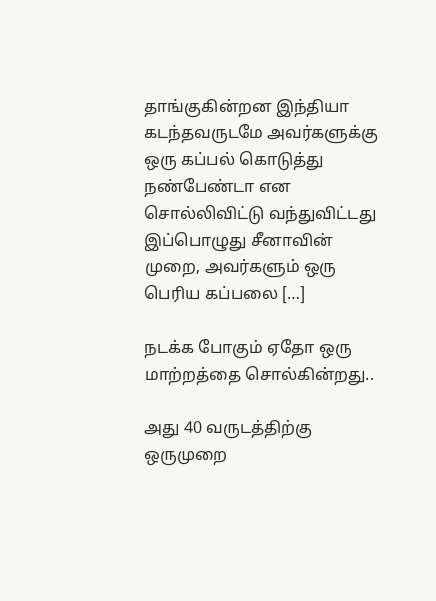தாங்குகின்றன‌ இந்தியா கடந்தவருடமே அவர்களுக்கு ஒரு கப்பல் கொடுத்து நண்பேண்டா என சொல்லிவிட்டு வந்துவிட்டது இப்பொழுது சீனாவின் முறை, அவர்களும் ஒரு பெரிய கப்பலை […]

நடக்க போகும் ஏதோ ஒரு மாற்றத்தை சொல்கின்றது..

அது 40 வருடத்திற்கு ஒருமுறை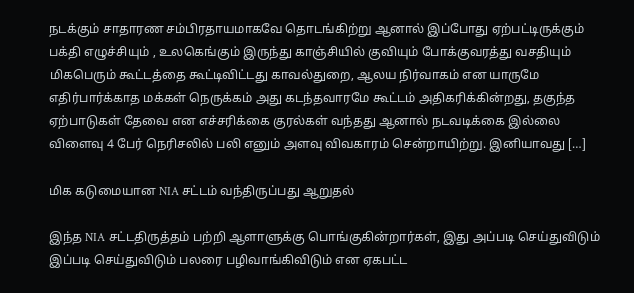நடக்கும் சாதாரண சம்பிரதாயமாகவே தொடங்கிற்று ஆனால் இப்போது ஏற்பட்டிருக்கும் பக்தி எழுச்சியும் , உலகெங்கும் இருந்து காஞ்சியில் குவியும் போக்குவரத்து வசதியும் மிகபெரும் கூட்டத்தை கூட்டிவிட்டது காவல்துறை, ஆலய நிர்வாகம் என யாருமே எதிர்பார்க்காத மக்கள் நெருக்கம் அது கடந்தவாரமே கூட்டம் அதிகரிக்கின்றது, தகுந்த ஏற்பாடுகள் தேவை என எச்சரிக்கை குரல்கள் வந்தது ஆனால் நடவடிக்கை இல்லை விளைவு 4 பேர் நெரிசலில் பலி எனும் அளவு விவகாரம் சென்றாயிற்று. இனியாவது […]

மிக கடுமையான NIA சட்டம் வந்திருப்பது ஆறுதல்

இந்த NIA சட்டதிருத்தம் பற்றி ஆளாளுக்கு பொங்குகின்றார்கள், இது அப்படி செய்துவிடும் இப்படி செய்துவிடும் பலரை பழிவாங்கிவிடும் என ஏகபட்ட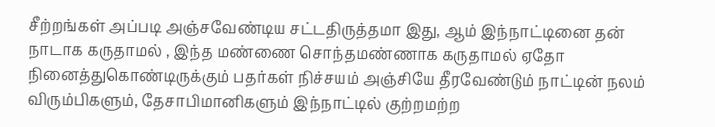சீற்றங்கள் அப்படி அஞ்சவேண்டிய சட்டதிருத்தமா இது, ஆம் இந்நாட்டினை தன் நாடாக கருதாமல் , இந்த மண்ணை சொந்தமண்ணாக கருதாமல் ஏதோ நினைத்துகொண்டிருக்கும் பதர்கள் நிச்சயம் அஞ்சியே தீரவேண்டும் நாட்டின் நலம் விரும்பிகளும், தேசாபிமானிகளும் இந்நாட்டில் குற்றமற்ற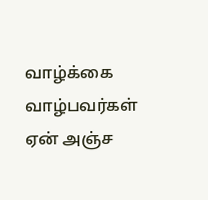வாழ்க்கை வாழ்பவர்கள் ஏன் அஞ்ச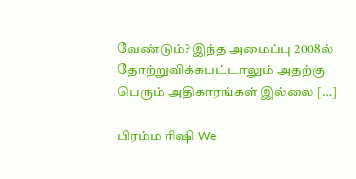வேண்டும்? இந்த அமைப்பு 2008ல் தோற்றுவிக்கபட்டாலும் அதற்கு பெரும் அதிகாரங்கள் இல்லை […]

பிரம்ம ரிஷி We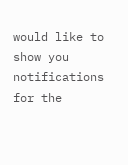would like to show you notifications for the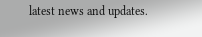latest news and updates.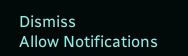Dismiss
Allow Notifications